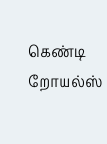கெண்டி றோயல்ஸ்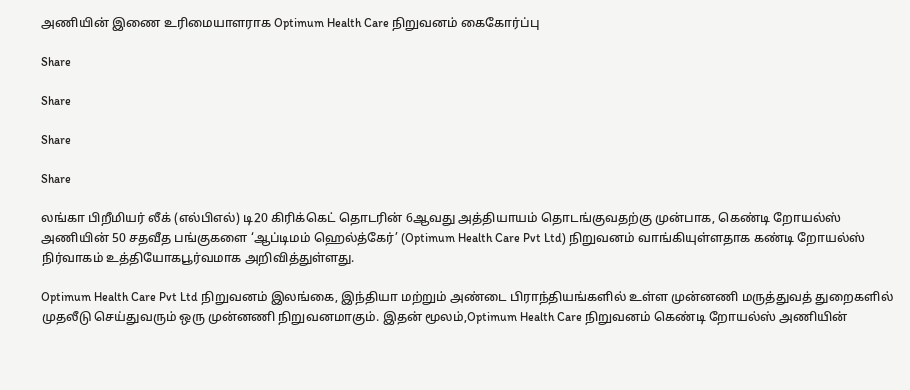அணியின் இணை உரிமையாளராக Optimum Health Care நிறுவனம் கைகோர்ப்பு

Share

Share

Share

Share

லங்கா பிறீமியர் லீக் (எல்பிஎல்) டி20 கிரிக்கெட் தொடரின் 6ஆவது அத்தியாயம் தொடங்குவதற்கு முன்பாக, கெண்டி றோயல்ஸ் அணியின் 50 சதவீத பங்குகளை ‘ஆப்டிமம் ஹெல்த்கேர்’ (Optimum Health Care Pvt Ltd) நிறுவனம் வாங்கியுள்ளதாக கண்டி றோயல்ஸ் நிர்வாகம் உத்தியோகபூர்வமாக அறிவித்துள்ளது.

Optimum Health Care Pvt Ltd நிறுவனம் இலங்கை, இந்தியா மற்றும் அண்டை பிராந்தியங்களில் உள்ள முன்னணி மருத்துவத் துறைகளில் முதலீடு செய்துவரும் ஒரு முன்னணி நிறுவனமாகும். இதன் மூலம்,Optimum Health Care நிறுவனம் கெண்டி றோயல்ஸ் அணியின்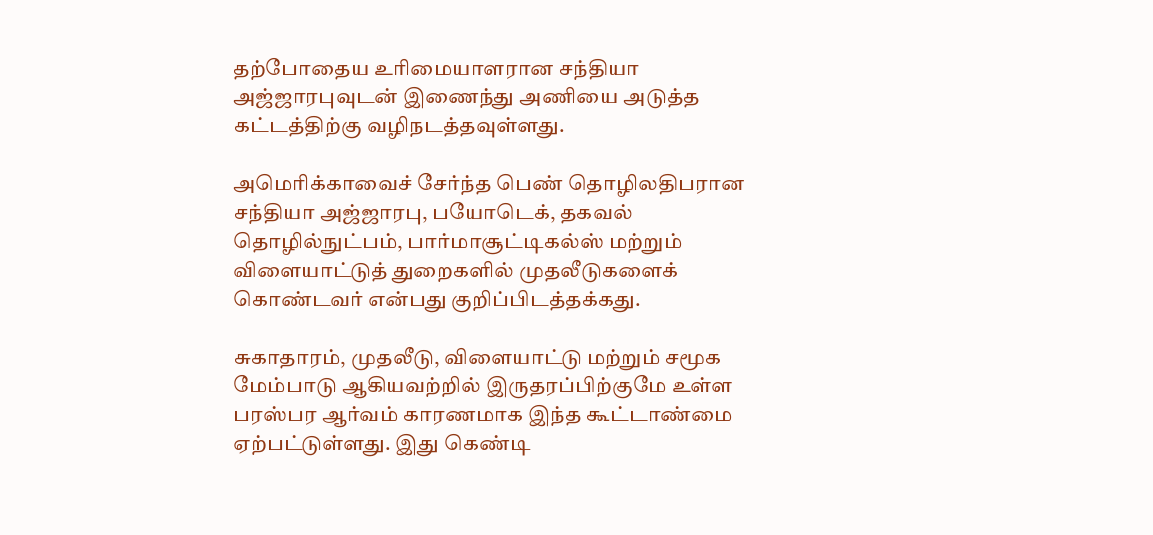தற்போதைய உரிமையாளரான சந்தியா அஜ்ஜாரபுவுடன் இணைந்து அணியை அடுத்த கட்டத்திற்கு வழிநடத்தவுள்ளது.

அமெரிக்காவைச் சேர்ந்த பெண் தொழிலதிபரான சந்தியா அஜ்ஜாரபு, பயோடெக், தகவல் தொழில்நுட்பம், பார்மாசூட்டிகல்ஸ் மற்றும் விளையாட்டுத் துறைகளில் முதலீடுகளைக் கொண்டவர் என்பது குறிப்பிடத்தக்கது.

சுகாதாரம், முதலீடு, விளையாட்டு மற்றும் சமூக மேம்பாடு ஆகியவற்றில் இருதரப்பிற்குமே உள்ள பரஸ்பர ஆர்வம் காரணமாக இந்த கூட்டாண்மை ஏற்பட்டுள்ளது. இது கெண்டி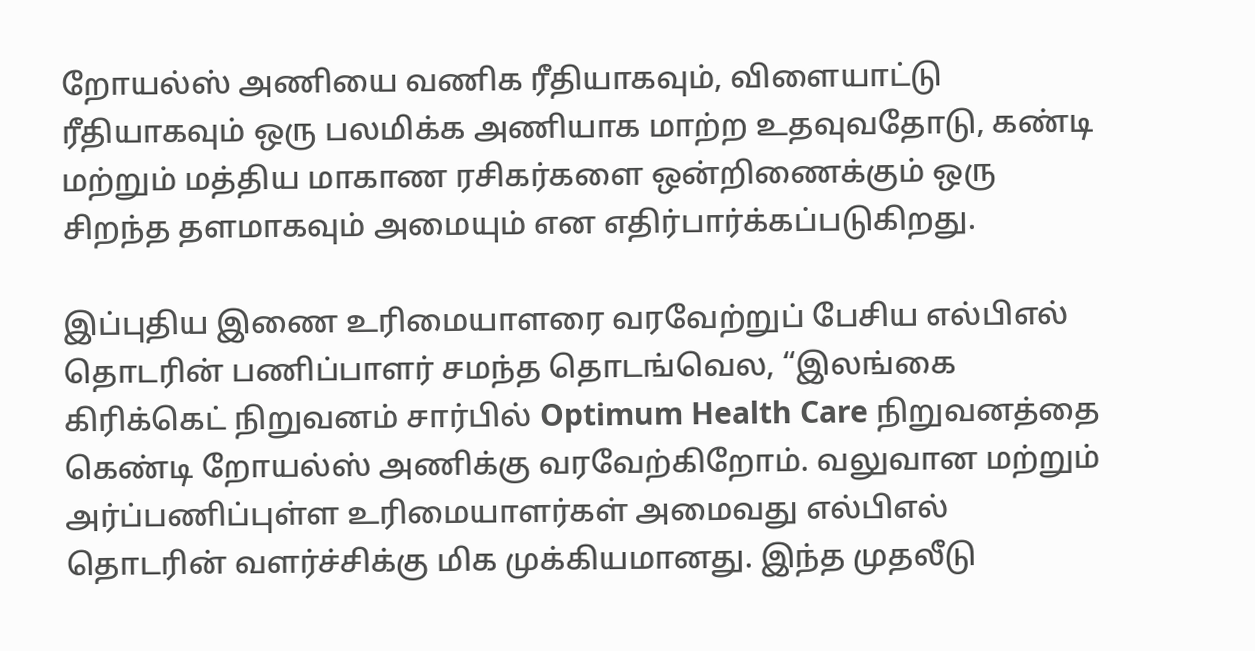றோயல்ஸ் அணியை வணிக ரீதியாகவும், விளையாட்டு ரீதியாகவும் ஒரு பலமிக்க அணியாக மாற்ற உதவுவதோடு, கண்டி மற்றும் மத்திய மாகாண ரசிகர்களை ஒன்றிணைக்கும் ஒரு சிறந்த தளமாகவும் அமையும் என எதிர்பார்க்கப்படுகிறது.

இப்புதிய இணை உரிமையாளரை வரவேற்றுப் பேசிய எல்பிஎல் தொடரின் பணிப்பாளர் சமந்த தொடங்வெல, “இலங்கை கிரிக்கெட் நிறுவனம் சார்பில் Optimum Health Care நிறுவனத்தை கெண்டி றோயல்ஸ் அணிக்கு வரவேற்கிறோம். வலுவான மற்றும் அர்ப்பணிப்புள்ள உரிமையாளர்கள் அமைவது எல்பிஎல் தொடரின் வளர்ச்சிக்கு மிக முக்கியமானது. இந்த முதலீடு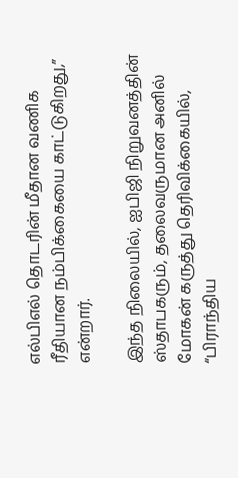எல்பிஎல் தொடரின் மீதான வணிக ரீதியான நம்பிக்கையை காட்டுகிறது,” என்றார்.

இந்த நிலையில், ஐபிஜி நிறுவனத்தின் ஸ்தாபகரும், தலைவருமான அனில் மோகன் கருத்து தெரிவிக்கையில், “பிராந்திய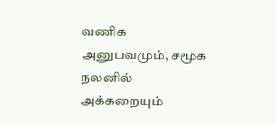வணிக அனுபவமும், சமூக நலனில் அக்கறையும்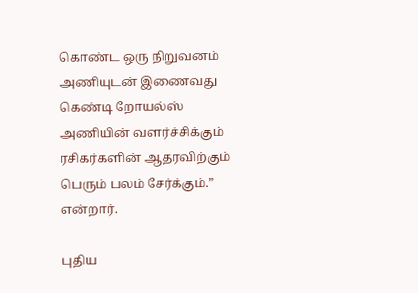கொண்ட ஒரு நிறுவனம் அணியுடன் இணைவது கெண்டி றோயல்ஸ் அணியின் வளர்ச்சிக்கும் ரசிகர்களின் ஆதரவிற்கும் பெரும் பலம் சேர்க்கும்.” என்றார்.

புதிய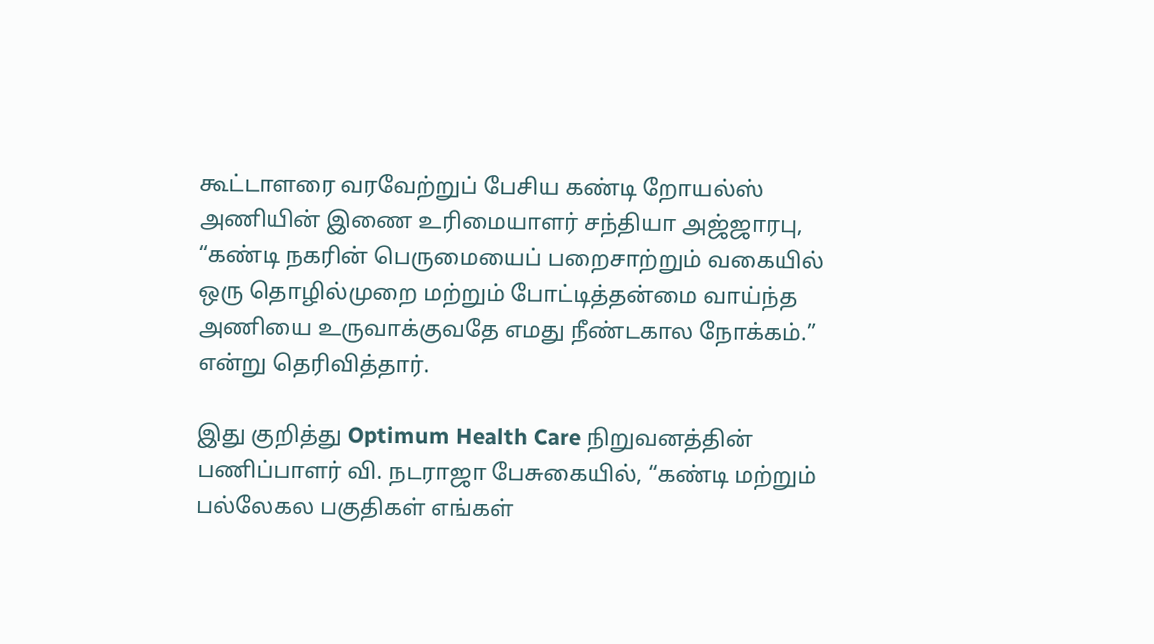கூட்டாளரை வரவேற்றுப் பேசிய கண்டி றோயல்ஸ் அணியின் இணை உரிமையாளர் சந்தியா அஜ்ஜாரபு, “கண்டி நகரின் பெருமையைப் பறைசாற்றும் வகையில் ஒரு தொழில்முறை மற்றும் போட்டித்தன்மை வாய்ந்த அணியை உருவாக்குவதே எமது நீண்டகால நோக்கம்.” என்று தெரிவித்தார்.

இது குறித்து Optimum Health Care நிறுவனத்தின் பணிப்பாளர் வி. நடராஜா பேசுகையில், “கண்டி மற்றும் பல்லேகல பகுதிகள் எங்கள்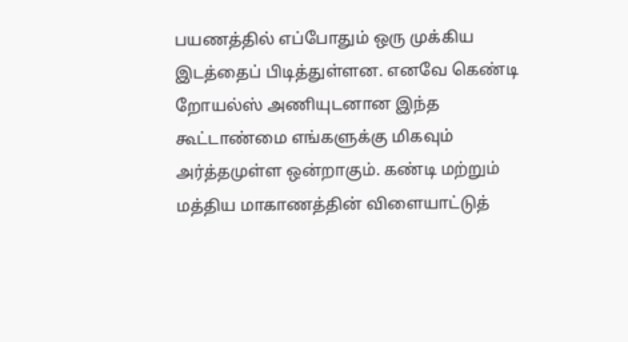பயணத்தில் எப்போதும் ஒரு முக்கிய இடத்தைப் பிடித்துள்ளன. எனவே கெண்டி றோயல்ஸ் அணியுடனான இந்த கூட்டாண்மை எங்களுக்கு மிகவும் அர்த்தமுள்ள ஒன்றாகும். கண்டி மற்றும் மத்திய மாகாணத்தின் விளையாட்டுத்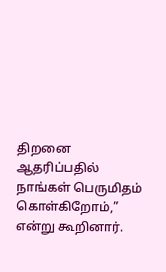திறனை ஆதரிப்பதில் நாங்கள் பெருமிதம் கொள்கிறோம்,” என்று கூறினார்.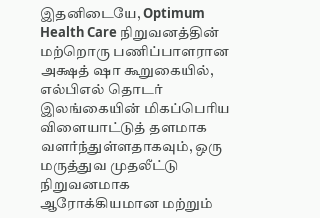இதனிடையே, Optimum Health Care நிறுவனத்தின் மற்றொரு பணிப்பாளரான அக்ஷத் ஷா கூறுகையில், எல்பிஎல் தொடர் இலங்கையின் மிகப்பெரிய விளையாட்டுத் தளமாக வளர்ந்துள்ளதாகவும், ஒரு மருத்துவ முதலீட்டு நிறுவனமாக ஆரோக்கியமான மற்றும்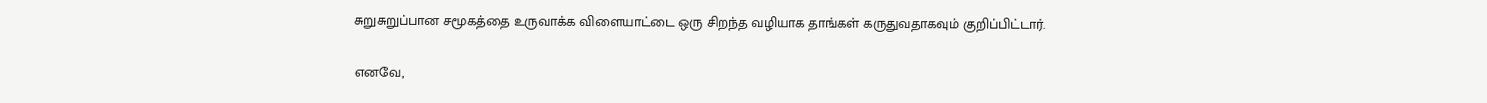சுறுசுறுப்பான சமூகத்தை உருவாக்க விளையாட்டை ஒரு சிறந்த வழியாக தாங்கள் கருதுவதாகவும் குறிப்பிட்டார்.

எனவே,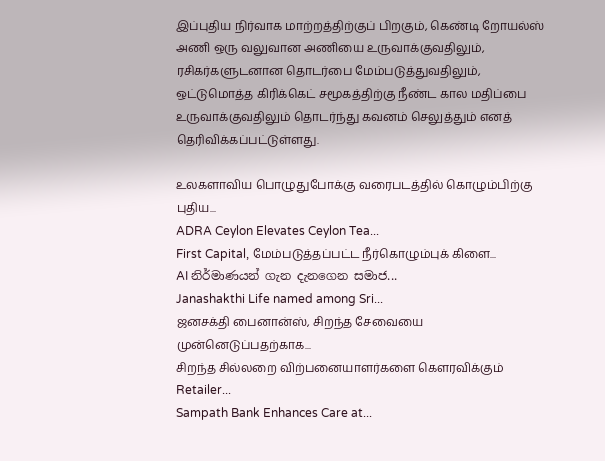இப்புதிய நிர்வாக மாற்றத்திற்குப் பிறகும், கெண்டி றோயல்ஸ் அணி ஒரு வலுவான அணியை உருவாக்குவதிலும், ரசிகர்களுடனான தொடர்பை மேம்படுத்துவதிலும், ஒட்டுமொத்த கிரிக்கெட் சமூகத்திற்கு நீண்ட கால மதிப்பை உருவாக்குவதிலும் தொடர்ந்து கவனம் செலுத்தும் எனத் தெரிவிக்கப்பட்டுள்ளது.

உலகளாவிய பொழுதுபோக்கு வரைபடத்தில் கொழும்பிற்கு புதிய...
ADRA Ceylon Elevates Ceylon Tea...
First Capital, மேம்படுத்தப்பட்ட நீர்கொழும்புக் கிளை...
AI නිර්මාණයන් ගැන දැනගෙන සමාජ...
Janashakthi Life named among Sri...
ஜனசக்தி பைனான்ஸ், சிறந்த சேவையை முன்னெடுப்பதற்காக...
சிறந்த சில்லறை விற்பனையாளர்களை கௌரவிக்கும் Retailer...
Sampath Bank Enhances Care at...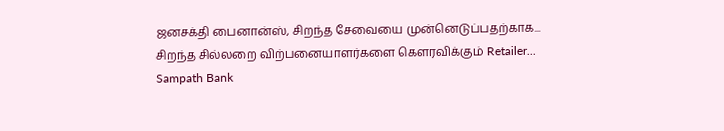ஜனசக்தி பைனான்ஸ், சிறந்த சேவையை முன்னெடுப்பதற்காக...
சிறந்த சில்லறை விற்பனையாளர்களை கௌரவிக்கும் Retailer...
Sampath Bank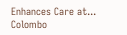Enhances Care at...
Colombo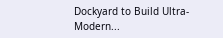Dockyard to Build Ultra-Modern...